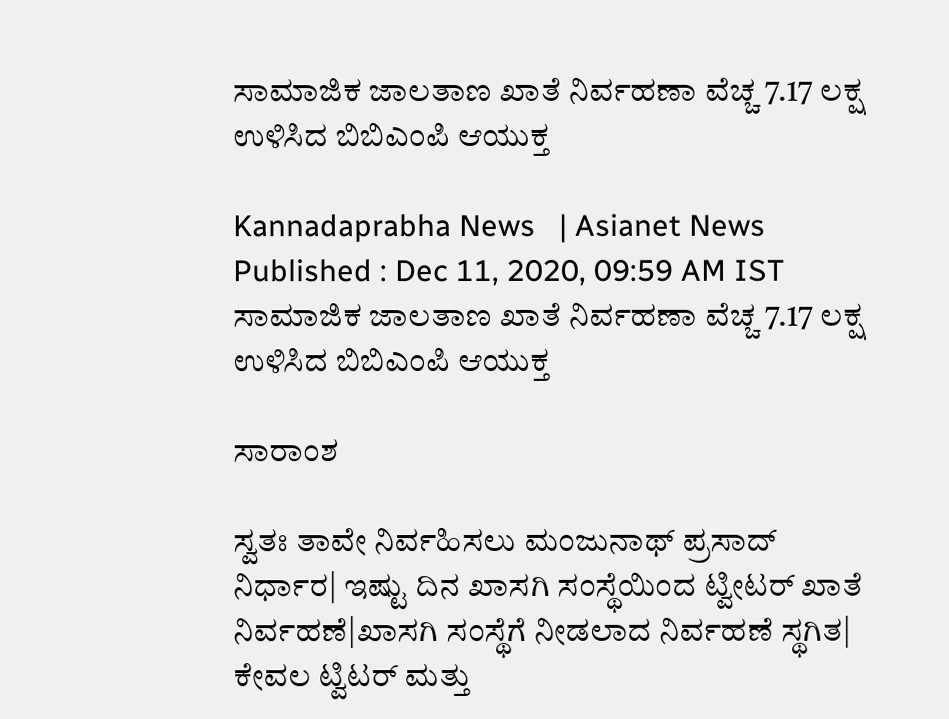ಸಾಮಾಜಿಕ ಜಾಲತಾಣ ಖಾತೆ ನಿರ್ವಹಣಾ ವೆಚ್ಚ 7.17 ಲಕ್ಷ ಉಳಿಸಿದ ಬಿಬಿಎಂಪಿ ಆಯುಕ್ತ

Kannadaprabha News   | Asianet News
Published : Dec 11, 2020, 09:59 AM IST
ಸಾಮಾಜಿಕ ಜಾಲತಾಣ ಖಾತೆ ನಿರ್ವಹಣಾ ವೆಚ್ಚ 7.17 ಲಕ್ಷ ಉಳಿಸಿದ ಬಿಬಿಎಂಪಿ ಆಯುಕ್ತ

ಸಾರಾಂಶ

ಸ್ವತಃ ತಾವೇ ನಿರ್ವಹಿಸಲು ಮಂಜುನಾಥ್‌ ಪ್ರಸಾದ್‌ ನಿರ್ಧಾರ| ಇಷ್ಟು ದಿನ ಖಾಸಗಿ ಸಂಸ್ಥೆಯಿಂದ ಟ್ವೀಟರ್‌ ಖಾತೆ ನಿರ್ವಹಣೆ|ಖಾಸಗಿ ಸಂಸ್ಥೆಗೆ ನೀಡಲಾದ ನಿರ್ವಹಣೆ ಸ್ಥಗಿತ| ಕೇವಲ ಟ್ವಿಟರ್‌ ಮತ್ತು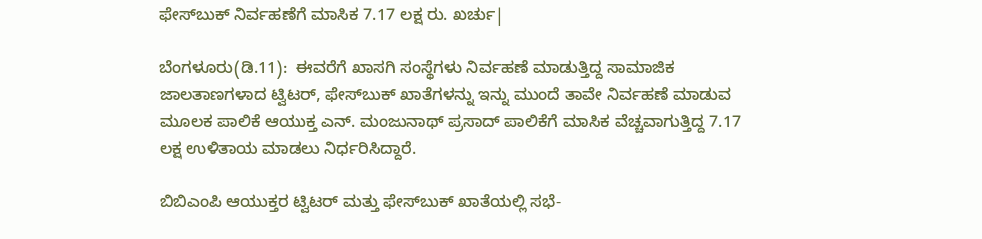ಫೇಸ್‌ಬುಕ್‌ ನಿರ್ವಹಣೆಗೆ ಮಾಸಿಕ 7.17 ಲಕ್ಷ ರು. ಖರ್ಚು|

ಬೆಂಗಳೂರು(ಡಿ.11):  ಈವರೆಗೆ ಖಾಸಗಿ ಸಂಸ್ಥೆಗಳು ನಿರ್ವಹಣೆ ಮಾಡುತ್ತಿದ್ದ ಸಾಮಾಜಿಕ ಜಾಲತಾಣಗಳಾದ ಟ್ವಿಟರ್‌, ಫೇಸ್‌ಬುಕ್‌ ಖಾತೆಗಳನ್ನು ಇನ್ನು ಮುಂದೆ ತಾವೇ ನಿರ್ವಹಣೆ ಮಾಡುವ ಮೂಲಕ ಪಾಲಿಕೆ ಆಯುಕ್ತ ಎನ್‌. ಮಂಜುನಾಥ್‌ ಪ್ರಸಾದ್‌ ಪಾಲಿಕೆಗೆ ಮಾಸಿಕ ವೆಚ್ಚವಾಗುತ್ತಿದ್ದ 7.17 ಲಕ್ಷ ಉಳಿತಾಯ ಮಾಡಲು ನಿರ್ಧರಿಸಿದ್ದಾರೆ.

ಬಿಬಿಎಂಪಿ ಆಯುಕ್ತರ ಟ್ವಿಟರ್‌ ಮತ್ತು ಫೇಸ್‌ಬುಕ್‌ ಖಾತೆಯಲ್ಲಿ ಸಭೆ-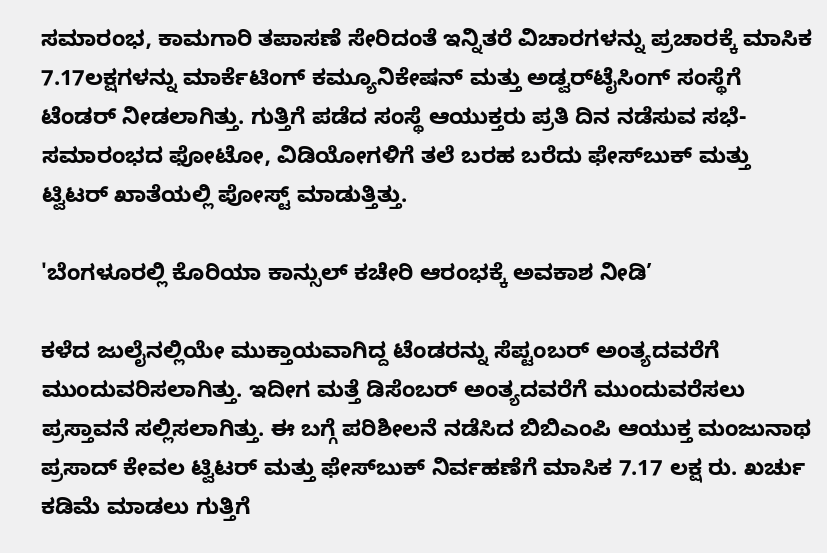ಸಮಾರಂಭ, ಕಾಮಗಾರಿ ತಪಾಸಣೆ ಸೇರಿದಂತೆ ಇನ್ನಿತರೆ ವಿಚಾರಗಳನ್ನು ಪ್ರಚಾರಕ್ಕೆ ಮಾಸಿಕ 7.17ಲಕ್ಷಗಳನ್ನು ಮಾರ್ಕೆಟಿಂಗ್‌ ಕಮ್ಯೂನಿಕೇಷನ್‌ ಮತ್ತು ಅಡ್ವರ್‌ಟೈಸಿಂಗ್‌ ಸಂಸ್ಥೆಗೆ ಟೆಂಡರ್‌ ನೀಡಲಾಗಿತ್ತು. ಗುತ್ತಿಗೆ ಪಡೆದ ಸಂಸ್ಥೆ ಆಯುಕ್ತರು ಪ್ರತಿ ದಿನ ನಡೆಸುವ ಸಭೆ- ಸಮಾರಂಭದ ಫೋಟೋ, ವಿಡಿಯೋಗಳಿಗೆ ತಲೆ ಬರಹ ಬರೆದು ಫೇಸ್‌ಬುಕ್‌ ಮತ್ತು ಟ್ವಿಟರ್‌ ಖಾತೆಯಲ್ಲಿ ಪೋಸ್ಟ್‌ ಮಾಡುತ್ತಿತ್ತು.

'ಬೆಂಗಳೂರಲ್ಲಿ ಕೊರಿಯಾ ಕಾನ್ಸುಲ್‌ ಕಚೇರಿ ಆರಂಭಕ್ಕೆ ಅವಕಾಶ ನೀಡಿ’

ಕಳೆದ ಜುಲೈನಲ್ಲಿಯೇ ಮುಕ್ತಾಯವಾಗಿದ್ದ ಟೆಂಡರನ್ನು ಸೆಪ್ಟಂಬರ್‌ ಅಂತ್ಯದವರೆಗೆ ಮುಂದುವರಿಸಲಾಗಿತ್ತು. ಇದೀಗ ಮತ್ತೆ ಡಿಸೆಂಬರ್‌ ಅಂತ್ಯದವರೆಗೆ ಮುಂದುವರೆಸಲು ಪ್ರಸ್ತಾವನೆ ಸಲ್ಲಿಸಲಾಗಿತ್ತು. ಈ ಬಗ್ಗೆ ಪರಿಶೀಲನೆ ನಡೆಸಿದ ಬಿಬಿಎಂಪಿ ಆಯುಕ್ತ ಮಂಜುನಾಥ ಪ್ರಸಾದ್‌ ಕೇವಲ ಟ್ವಿಟರ್‌ ಮತ್ತು ಫೇಸ್‌ಬುಕ್‌ ನಿರ್ವಹಣೆಗೆ ಮಾಸಿಕ 7.17 ಲಕ್ಷ ರು. ಖರ್ಚು ಕಡಿಮೆ ಮಾಡಲು ಗುತ್ತಿಗೆ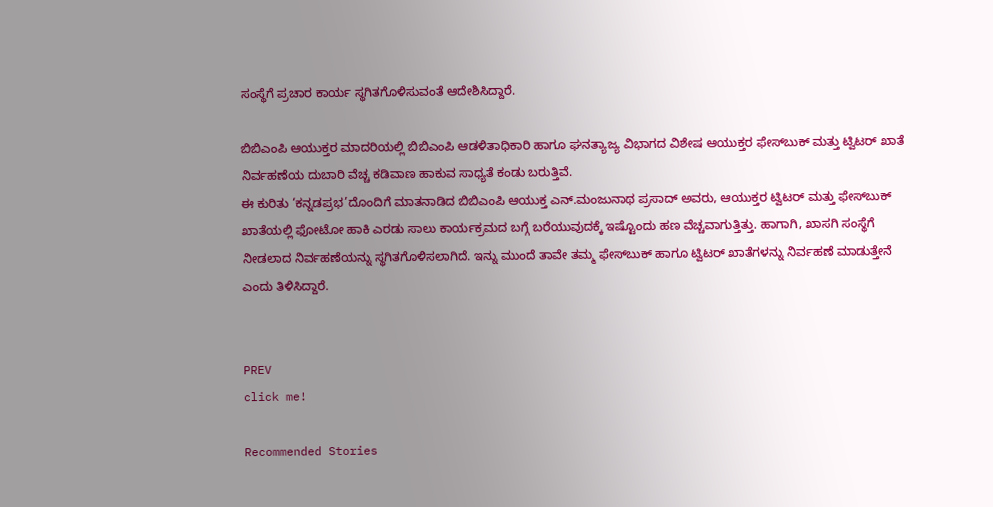ಸಂಸ್ಥೆಗೆ ಪ್ರಚಾರ ಕಾರ್ಯ ಸ್ಥಗಿತಗೊಳಿಸುವಂತೆ ಆದೇಶಿಸಿದ್ದಾರೆ.

ಬಿಬಿಎಂಪಿ ಆಯುಕ್ತರ ಮಾದರಿಯಲ್ಲಿ ಬಿಬಿಎಂಪಿ ಆಡಳಿತಾಧಿಕಾರಿ ಹಾಗೂ ಘನತ್ಯಾಜ್ಯ ವಿಭಾಗದ ವಿಶೇಷ ಆಯುಕ್ತರ ಫೇಸ್‌ಬುಕ್‌ ಮತ್ತು ಟ್ವಿಟರ್‌ ಖಾತೆ ನಿರ್ವಹಣೆಯ ದುಬಾರಿ ವೆಚ್ಚ ಕಡಿವಾಣ ಹಾಕುವ ಸಾಧ್ಯತೆ ಕಂಡು ಬರುತ್ತಿವೆ.
ಈ ಕುರಿತು ‘ಕನ್ನಡಪ್ರಭ’ದೊಂದಿಗೆ ಮಾತನಾಡಿದ ಬಿಬಿಎಂಪಿ ಆಯುಕ್ತ ಎನ್‌.ಮಂಜುನಾಥ ಪ್ರಸಾದ್‌ ಅವರು, ಆಯುಕ್ತರ ಟ್ವಿಟರ್‌ ಮತ್ತು ಫೇಸ್‌ಬುಕ್‌ ಖಾತೆಯಲ್ಲಿ ಫೋಟೋ ಹಾಕಿ ಎರಡು ಸಾಲು ಕಾರ್ಯಕ್ರಮದ ಬಗ್ಗೆ ಬರೆಯುವುದಕ್ಕೆ ಇಷ್ಟೊಂದು ಹಣ ವೆಚ್ಚವಾಗುತ್ತಿತ್ತು. ಹಾಗಾಗಿ, ಖಾಸಗಿ ಸಂಸ್ಥೆಗೆ ನೀಡಲಾದ ನಿರ್ವಹಣೆಯನ್ನು ಸ್ಥಗಿತಗೊಳಿಸಲಾಗಿದೆ. ಇನ್ನು ಮುಂದೆ ತಾವೇ ತಮ್ಮ ಫೇಸ್‌ಬುಕ್‌ ಹಾಗೂ ಟ್ವಿಟರ್‌ ಖಾತೆಗಳನ್ನು ನಿರ್ವಹಣೆ ಮಾಡುತ್ತೇನೆ ಎಂದು ತಿಳಿಸಿದ್ದಾರೆ.


PREV
click me!

Recommended Stories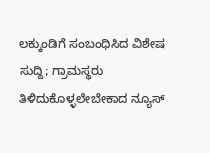ಲಕ್ಕುಂಡಿಗೆ ಸಂಬಂಧಿಸಿದ ವಿಶೇಷ ಸುದ್ದಿ; ಗ್ರಾಮಸ್ಥರು ತಿಳಿದುಕೊಳ್ಳಲೇಬೇಕಾದ ನ್ಯೂಸ್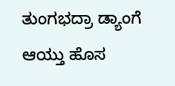ತುಂಗಭದ್ರಾ ಡ್ಯಾಂಗೆ ಆಯ್ತು ಹೊಸ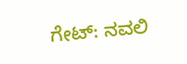ಗೇಟ್: ನವಲಿ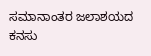ಸಮಾನಾಂತರ ಜಲಾಶಯದ ಕನಸು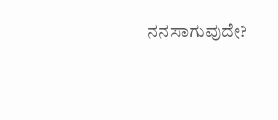ನನಸಾಗುವುದೇ?